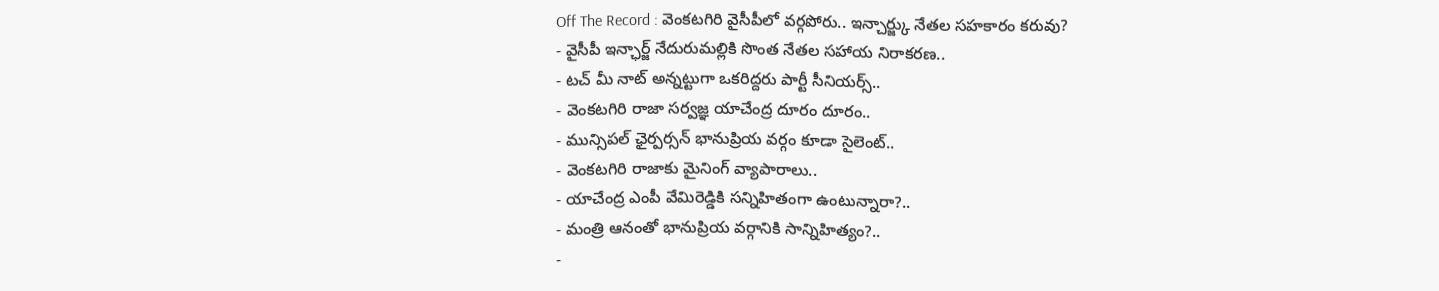Off The Record : వెంకటగిరి వైసీపీలో వర్గపోరు.. ఇన్చార్జ్కు నేతల సహకారం కరువు?
- వైసీపీ ఇన్ఛార్జ్ నేదురుమల్లికి సొంత నేతల సహాయ నిరాకరణ..
- టచ్ మీ నాట్ అన్నట్టుగా ఒకరిద్దరు పార్టీ సీనియర్స్..
- వెంకటగిరి రాజా సర్వజ్ఞ యాచేంద్ర దూరం దూరం..
- మున్సిపల్ ఛైర్పర్సన్ భానుప్రియ వర్గం కూడా సైలెంట్..
- వెంకటగిరి రాజాకు మైనింగ్ వ్యాపారాలు..
- యాచేంద్ర ఎంపీ వేమిరెడ్డికి సన్నిహితంగా ఉంటున్నారా?..
- మంత్రి ఆనంతో భానుప్రియ వర్గానికి సాన్నిహిత్యం?..
-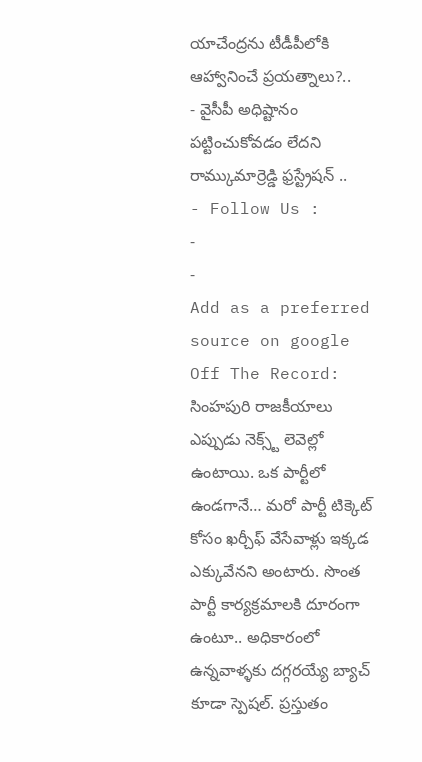యాచేంద్రను టీడీపీలోకి ఆహ్వానించే ప్రయత్నాలు?..
- వైసీపీ అధిష్టానం పట్టించుకోవడం లేదని రామ్కుమార్రెడ్డి ఫ్రస్ట్రేషన్ ..
- Follow Us :
-
-
Add as a preferred
source on google
Off The Record: సింహపురి రాజకీయాలు ఎప్పుడు నెక్స్ట్ లెవెల్లో ఉంటాయి. ఒక పార్టీలో ఉండగానే… మరో పార్టీ టిక్కెట్ కోసం ఖర్చీఫ్ వేసేవాళ్లు ఇక్కడ ఎక్కువేనని అంటారు. సొంత పార్టీ కార్యక్రమాలకి దూరంగా ఉంటూ.. అధికారంలో ఉన్నవాళ్ళకు దగ్గరయ్యే బ్యాచ్ కూడా స్పెషల్. ప్రస్తుతం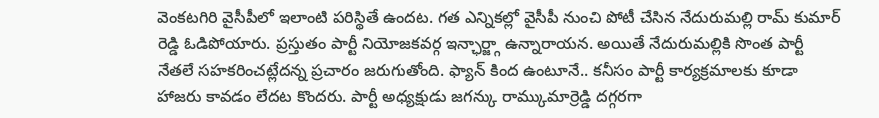వెంకటగిరి వైసీపీలో ఇలాంటి పరిస్థితే ఉందట. గత ఎన్నికల్లో వైసీపీ నుంచి పోటీ చేసిన నేదురుమల్లి రామ్ కుమార్ రెడ్డి ఓడిపోయారు. ప్రస్తుతం పార్టీ నియోజకవర్గ ఇన్ఛార్జ్గా ఉన్నారాయన. అయితే నేదురుమల్లికి సొంత పార్టీ నేతలే సహకరించట్లేదన్న ప్రచారం జరుగుతోంది. ఫ్యాన్ కింద ఉంటూనే.. కనీసం పార్టీ కార్యక్రమాలకు కూడా హాజరు కావడం లేదట కొందరు. పార్టీ అధ్యక్షుడు జగన్కు రామ్కుమార్రెడ్డి దగ్గరగా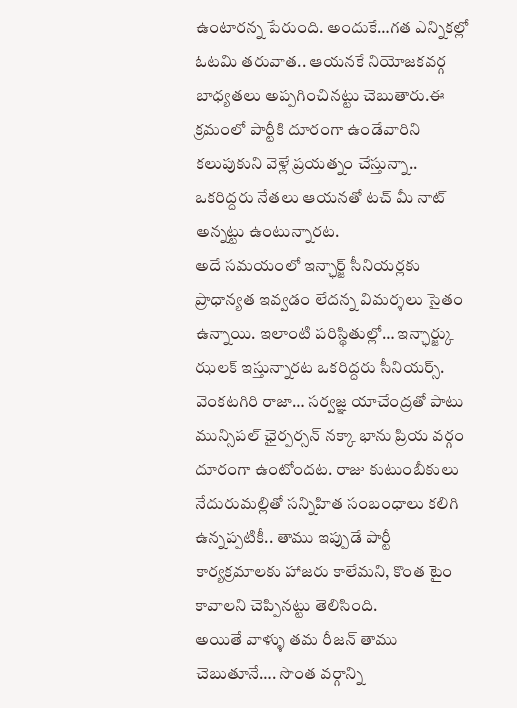ఉంటారన్న పేరుంది. అందుకే…గత ఎన్నికల్లో ఓటమి తరువాత.. ఆయనకే నియోజకవర్గ బాధ్యతలు అప్పగించినట్టు చెబుతారు.ఈ క్రమంలో పార్టీకి దూరంగా ఉండేవారిని కలుపుకుని వెళ్లే ప్రయత్నం చేస్తున్నా.. ఒకరిద్దరు నేతలు ఆయనతో టచ్ మీ నాట్ అన్నట్టు ఉంటున్నారట.
అదే సమయంలో ఇన్ఛార్జ్ సీనియర్లకు ప్రాధాన్యత ఇవ్వడం లేదన్న విమర్శలు సైతం ఉన్నాయి. ఇలాంటి పరిస్థితుల్లో… ఇన్ఛార్జ్కు ఝలక్ ఇస్తున్నారట ఒకరిద్దరు సీనియర్స్. వెంకటగిరి రాజా… సర్వజ్ఞ యాచేంద్రతో పాటు మున్సిపల్ ఛైర్పర్సన్ నక్కా భాను ప్రియ వర్గం దూరంగా ఉంటోందట. రాజు కుటుంబీకులు నేదురుమల్లితో సన్నిహిత సంబంధాలు కలిగి ఉన్నప్పటికీ.. తాము ఇప్పుడే పార్టీ కార్యక్రమాలకు హాజరు కాలేమని, కొంత టైం కావాలని చెప్పినట్టు తెలిసింది.
అయితే వాళ్ళు తమ రీజన్ తాము చెబుతూనే…. సొంత వర్గాన్ని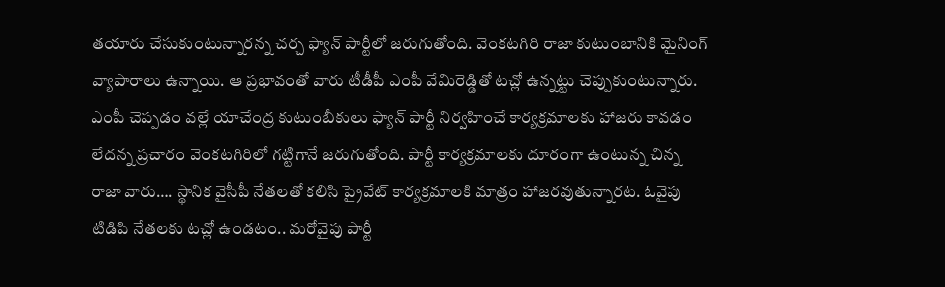తయారు చేసుకుంటున్నారన్న చర్చ ఫ్యాన్ పార్టీలో జరుగుతోంది. వెంకటగిరి రాజా కుటుంబానికి మైనింగ్ వ్యాపారాలు ఉన్నాయి. ఆ ప్రభావంతో వారు టీడీపీ ఎంపీ వేమిరెడ్డితో టచ్లో ఉన్నట్టు చెప్పుకుంటున్నారు. ఎంపీ చెప్పడం వల్లే యాచేంద్ర కుటుంబీకులు ఫ్యాన్ పార్టీ నిర్వహించే కార్యక్రమాలకు హాజరు కావడం లేదన్న ప్రచారం వెంకటగిరిలో గట్టిగానే జరుగుతోంది. పార్టీ కార్యక్రమాలకు దూరంగా ఉంటున్న చిన్న రాజా వారు…. స్థానిక వైసీపీ నేతలతో కలిసి ప్రైవేట్ కార్యక్రమాలకి మాత్రం హాజరవుతున్నారట. ఓవైపు టిడిపి నేతలకు టచ్లో ఉండటం.. మరోవైపు పార్టీ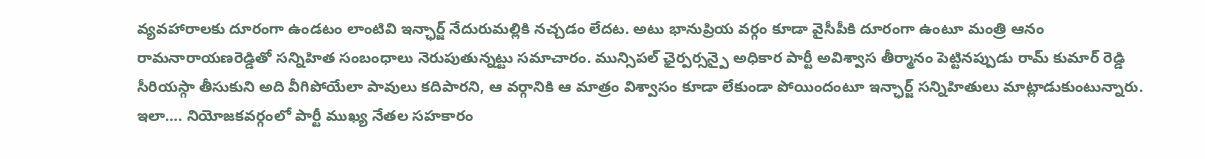వ్యవహారాలకు దూరంగా ఉండటం లాంటివి ఇన్ఛార్జ్ నేదురుమల్లికి నచ్చడం లేదట. అటు భానుప్రియ వర్గం కూడా వైసీపీకి దూరంగా ఉంటూ మంత్రి ఆనం రామనారాయణరెడ్డితో సన్నిహిత సంబంధాలు నెరుపుతున్నట్టు సమాచారం. మున్సిపల్ ఛైర్పర్సన్పై అధికార పార్టీ అవిశ్వాస తీర్మానం పెట్టినప్పుడు రామ్ కుమార్ రెడ్డి సీరియస్గా తీసుకుని అది వీగిపోయేలా పావులు కదిపారని, ఆ వర్గానికి ఆ మాత్రం విశ్వాసం కూడా లేకుండా పోయిందంటూ ఇన్ఛార్జ్ సన్నిహితులు మాట్లాడుకుంటున్నారు. ఇలా…. నియోజకవర్గంలో పార్టీ ముఖ్య నేతల సహకారం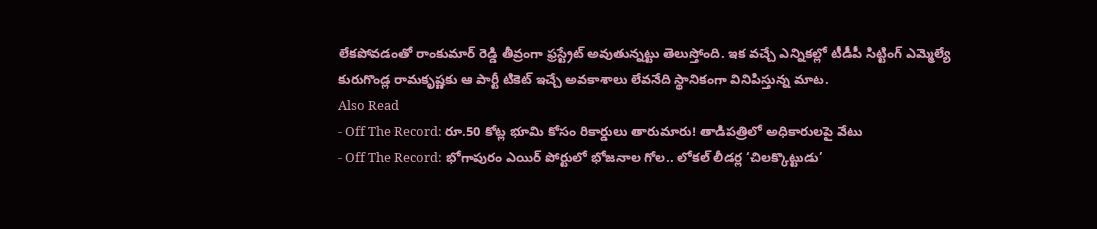లేకపోవడంతో రాంకుమార్ రెడ్డి తీవ్రంగా ఫ్రస్ట్రేట్ అవుతున్నట్టు తెలుస్తోంది. ఇక వచ్చే ఎన్నికల్లో టీడీపీ సిట్టింగ్ ఎమ్మెల్యే కురుగొండ్ల రామకృష్ణకు ఆ పార్టీ టికెట్ ఇచ్చే అవకాశాలు లేవనేది స్థానికంగా వినిపిస్తున్న మాట.
Also Read
- Off The Record: రూ.50 కోట్ల భూమి కోసం రికార్డులు తారుమారు! తాడిపత్రిలో అధికారులపై వేటు
- Off The Record: భోగాపురం ఎయిర్ పోర్టులో భోజనాల గోల.. లోకల్ లీడర్ల ‘చిలక్కొట్టుడు’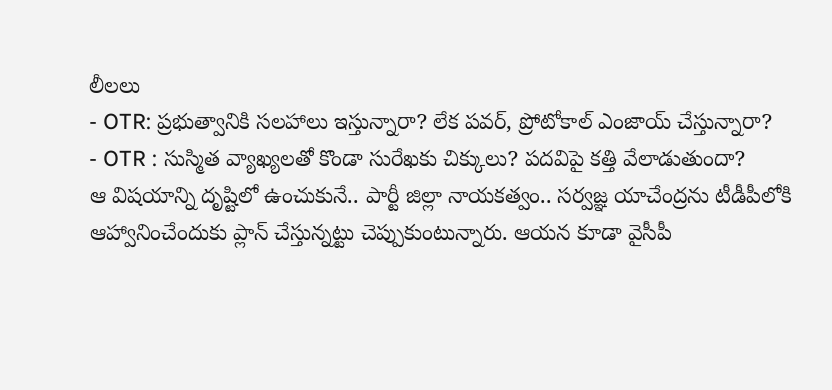లీలలు
- OTR: ప్రభుత్వానికి సలహాలు ఇస్తున్నారా? లేక పవర్, ప్రోటోకాల్ ఎంజాయ్ చేస్తున్నారా?
- OTR : సుస్మిత వ్యాఖ్యలతో కొండా సురేఖకు చిక్కులు? పదవిపై కత్తి వేలాడుతుందా?
ఆ విషయాన్ని దృష్టిలో ఉంచుకునే.. పార్టీ జిల్లా నాయకత్వం.. సర్వజ్ఞ యాచేంద్రను టీడీపీలోకి ఆహ్వానించేందుకు ప్లాన్ చేస్తున్నట్టు చెప్పుకుంటున్నారు. ఆయన కూడా వైసీపీ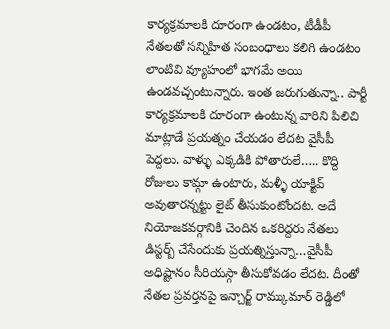కార్యక్రమాలకి దూరంగా ఉండటం, టీడీపీ నేతలతో సన్నిహిత సంబంధాలు కలిగి ఉండటం లాంటివి వ్యూహంలో భాగమే అయి ఉండవచ్చంటున్నారు. ఇంత జరుగుతున్నా.. పార్టీ కార్యక్రమాలకి దూరంగా ఉంటున్న వారిని పిలిచి మాట్లాడే ప్రయత్నం చేయడం లేదట వైసీపీ పెద్దలు. వాళ్ళు ఎక్కడికి పోతారులే….. కొద్ది రోజులు కామ్గా ఉంటారు, మళ్ళీ యాక్టివ్ అవుతారన్నట్టు లైట్ తీసుకుంటోందట. అదే నియోజకవర్గానికి చెందిన ఒకరిద్దరు నేతలు డిస్టర్బ్ చేసేందుకు ప్రయత్నిస్తున్నా…వైసీపీ అధిష్టానం సీరియస్గా తీసుకోవడం లేదట. దీంతో నేతల ప్రవర్తనపై ఇన్చార్జ్ రామ్కుమార్ రెడ్డిలో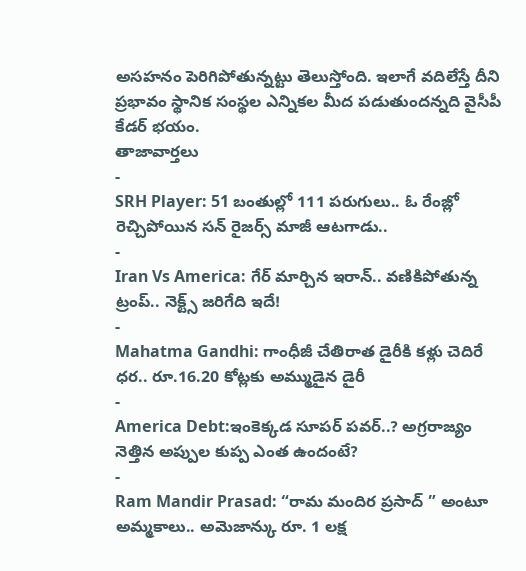అసహనం పెరిగిపోతున్నట్టు తెలుస్తోంది. ఇలాగే వదిలేస్తే దీని ప్రభావం స్థానిక సంస్థల ఎన్నికల మీద పడుతుందన్నది వైసీపీ కేడర్ భయం.
తాజావార్తలు
-
SRH Player: 51 బంతుల్లో 111 పరుగులు.. ఓ రేంజ్లో రెచ్చిపోయిన సన్ రైజర్స్ మాజీ ఆటగాడు..
-
Iran Vs America: గేర్ మార్చిన ఇరాన్.. వణికిపోతున్న ట్రంప్.. నెక్ట్స్ జరిగేది ఇదే!
-
Mahatma Gandhi: గాంధీజీ చేతిరాత డైరీకి కళ్లు చెదిరే ధర.. రూ.16.20 కోట్లకు అమ్ముడైన డైరీ
-
America Debt:ఇంకెక్కడ సూపర్ పవర్..? అగ్రరాజ్యం నెత్తిన అప్పుల కుప్ప ఎంత ఉందంటే?
-
Ram Mandir Prasad: “రామ మందిర ప్రసాద్ ” అంటూ అమ్మకాలు.. అమెజాన్కు రూ. 1 లక్ష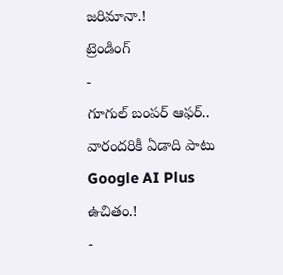జరిమానా.!
ట్రెండింగ్
-
గూగుల్ బంపర్ ఆఫర్.. వారందరికీ ఏడాది పాటు Google AI Plus ఉచితం.!
-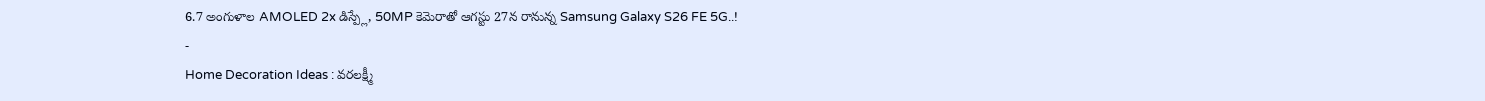6.7 అంగుళాల AMOLED 2x డిస్ప్లే, 50MP కెమెరాతో ఆగస్టు 27న రానున్న Samsung Galaxy S26 FE 5G..!
-
Home Decoration Ideas : వరలక్ష్మీ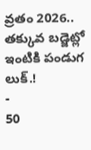వ్రతం 2026.. తక్కువ బడ్జెట్లో ఇంటికి పండుగ లుక్.!
-
50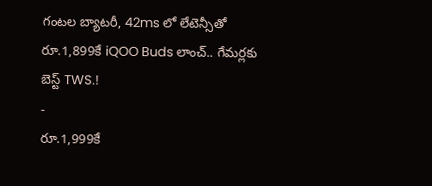గంటల బ్యాటరీ, 42ms లో లేటెన్సీతో రూ.1,899కే iQOO Buds లాంచ్.. గేమర్లకు బెస్ట్ TWS.!
-
రూ.1,999కే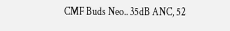CMF Buds Neo.. 35dB ANC, 52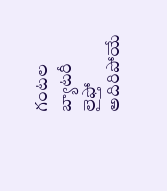గంటల బ్యాటరీ లైఫ్తో అదిరిపోయే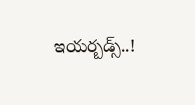ఇయర్బడ్స్..!